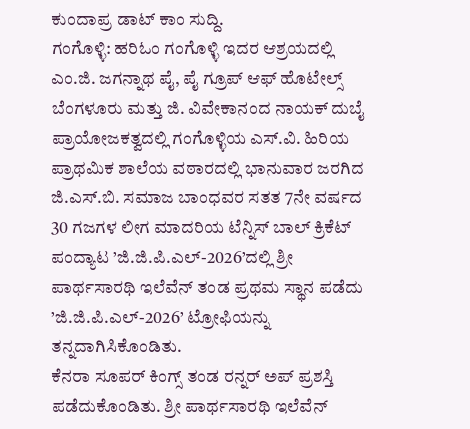ಕುಂದಾಪ್ರ ಡಾಟ್ ಕಾಂ ಸುದ್ದಿ.
ಗಂಗೊಳ್ಳಿ: ಹರಿಓಂ ಗಂಗೊಳ್ಳಿ ಇದರ ಆಶ್ರಯದಲ್ಲಿ ಎಂ.ಜಿ. ಜಗನ್ನಾಥ ಪೈ, ಪೈ ಗ್ರೂಪ್ ಆಫ್ ಹೊಟೇಲ್ಸ್ ಬೆಂಗಳೂರು ಮತ್ತು ಜಿ. ವಿವೇಕಾನಂದ ನಾಯಕ್ ದುಬೈ ಪ್ರಾಯೋಜಕತ್ವದಲ್ಲಿ ಗಂಗೊಳ್ಳಿಯ ಎಸ್.ವಿ. ಹಿರಿಯ ಪ್ರಾಥಮಿಕ ಶಾಲೆಯ ವಠಾರದಲ್ಲಿ ಭಾನುವಾರ ಜರಗಿದ ಜಿ.ಎಸ್.ಬಿ. ಸಮಾಜ ಬಾಂಧವರ ಸತತ 7ನೇ ವರ್ಷದ 30 ಗಜಗಳ ಲೀಗ ಮಾದರಿಯ ಟೆನ್ನಿಸ್ ಬಾಲ್ ಕ್ರಿಕೆಟ್ ಪಂದ್ಯಾಟ ’ಜಿ.ಜಿ.ಪಿ.ಎಲ್-2026’ದಲ್ಲಿ ಶ್ರೀ ಪಾರ್ಥಸಾರಥಿ ಇಲೆವೆನ್ ತಂಡ ಪ್ರಥಮ ಸ್ಥಾನ ಪಡೆದು ’ಜಿ.ಜಿ.ಪಿ.ಎಲ್-2026’ ಟ್ರೋಫಿಯನ್ನು ತನ್ನದಾಗಿಸಿಕೊಂಡಿತು.
ಕೆನರಾ ಸೂಪರ್ ಕಿಂಗ್ಸ್ ತಂಡ ರನ್ನರ್ ಅಪ್ ಪ್ರಶಸ್ತಿ ಪಡೆದುಕೊಂಡಿತು. ಶ್ರೀ ಪಾರ್ಥಸಾರಥಿ ಇಲೆವೆನ್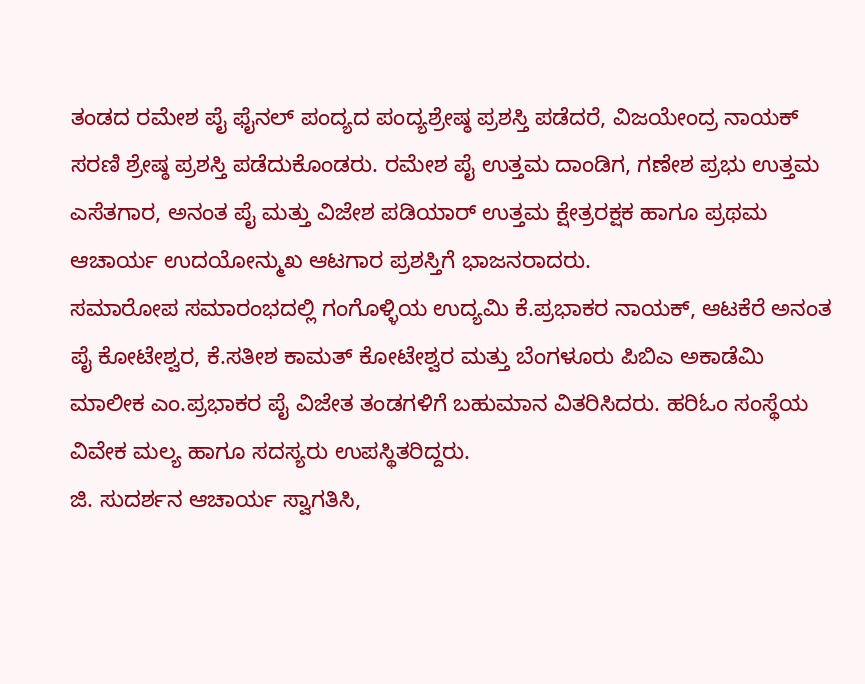ತಂಡದ ರಮೇಶ ಪೈ ಫೈನಲ್ ಪಂದ್ಯದ ಪಂದ್ಯಶ್ರೇಷ್ಠ ಪ್ರಶಸ್ತಿ ಪಡೆದರೆ, ವಿಜಯೇಂದ್ರ ನಾಯಕ್ ಸರಣಿ ಶ್ರೇಷ್ಠ ಪ್ರಶಸ್ತಿ ಪಡೆದುಕೊಂಡರು. ರಮೇಶ ಪೈ ಉತ್ತಮ ದಾಂಡಿಗ, ಗಣೇಶ ಪ್ರಭು ಉತ್ತಮ ಎಸೆತಗಾರ, ಅನಂತ ಪೈ ಮತ್ತು ವಿಜೇಶ ಪಡಿಯಾರ್ ಉತ್ತಮ ಕ್ಷೇತ್ರರಕ್ಷಕ ಹಾಗೂ ಪ್ರಥಮ ಆಚಾರ್ಯ ಉದಯೋನ್ಮುಖ ಆಟಗಾರ ಪ್ರಶಸ್ತಿಗೆ ಭಾಜನರಾದರು.
ಸಮಾರೋಪ ಸಮಾರಂಭದಲ್ಲಿ ಗಂಗೊಳ್ಳಿಯ ಉದ್ಯಮಿ ಕೆ.ಪ್ರಭಾಕರ ನಾಯಕ್, ಆಟಕೆರೆ ಅನಂತ ಪೈ ಕೋಟೇಶ್ವರ, ಕೆ.ಸತೀಶ ಕಾಮತ್ ಕೋಟೇಶ್ವರ ಮತ್ತು ಬೆಂಗಳೂರು ಪಿಬಿಎ ಅಕಾಡೆಮಿ ಮಾಲೀಕ ಎಂ.ಪ್ರಭಾಕರ ಪೈ ವಿಜೇತ ತಂಡಗಳಿಗೆ ಬಹುಮಾನ ವಿತರಿಸಿದರು. ಹರಿಓಂ ಸಂಸ್ಥೆಯ ವಿವೇಕ ಮಲ್ಯ ಹಾಗೂ ಸದಸ್ಯರು ಉಪಸ್ಥಿತರಿದ್ದರು.
ಜಿ. ಸುದರ್ಶನ ಆಚಾರ್ಯ ಸ್ವಾಗತಿಸಿ,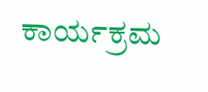ಕಾರ್ಯಕ್ರಮ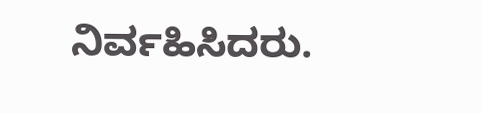ನಿರ್ವಹಿಸಿದರು.